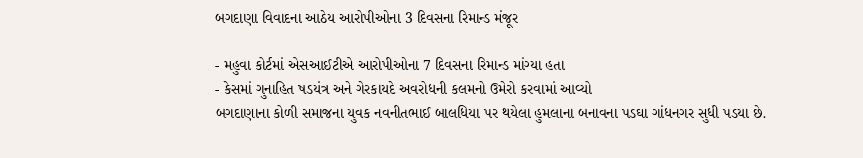બગદાણા વિવાદના આઠેય આરોપીઓના 3 દિવસના રિમાન્ડ મંજૂર

- મહુવા કોર્ટમાં એસઆઈટીએ આરોપીઓના 7 દિવસના રિમાન્ડ માંગ્યા હતા
- કેસમાં ગુનાહિત ષડયંત્ર અને ગેરકાયદે અવરોધની કલમનો ઉમેરો કરવામાં આવ્યો
બગદાણાના કોળી સમાજના યુવક નવનીતભાઈ બાલધિયા પર થયેલા હુમલાના બનાવના પડઘા ગાંધનગર સુધી પડયા છે.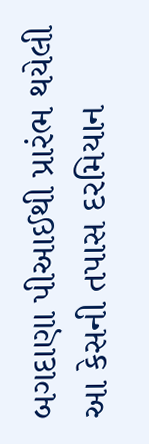બગદાણા પીઆઈથી પ્રારંભ થયેલી આ કેસની તપાસ દરમિયાન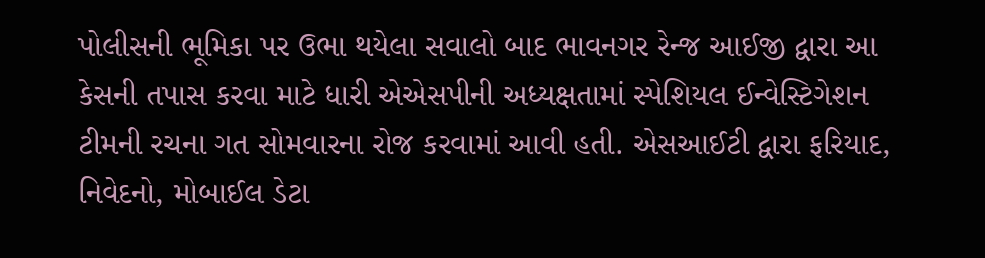પોલીસની ભૂમિકા પર ઉભા થયેલા સવાલો બાદ ભાવનગર રેન્જ આઈજી દ્વારા આ કેસની તપાસ કરવા માટે ધારી એએસપીની અધ્યક્ષતામાં સ્પેશિયલ ઈન્વેસ્ટિગેશન ટીમની રચના ગત સોમવારના રોજ કરવામાં આવી હતી. એસઆઈટી દ્વારા ફરિયાદ, નિવેદનો, મોબાઈલ ડેટા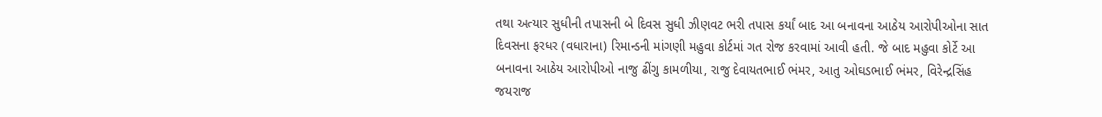તથા અત્યાર સુધીની તપાસની બે દિવસ સુધી ઝીણવટ ભરી તપાસ કર્યાં બાદ આ બનાવના આઠેય આરોપીઓના સાત દિવસના ફરધર (વધારાના) રિમાન્ડની માંગણી મહુવા કોર્ટમાં ગત રોજ કરવામાં આવી હતી. જે બાદ મહુવા કોર્ટે આ બનાવના આઠેય આરોપીઓ નાજુ ઢીંગુ કામળીયા, રાજુ દેવાયતભાઈ ભંમર, આતુ ઓઘડભાઈ ભંમર, વિરેન્દ્રસિંહ જયરાજ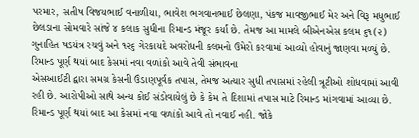પરમાર, સતીષ વિજયભાઈ વનાળીયા, ભાવેશ ભગવાનભાઈ છેલણા, પંકજ માવજીભાઈ મેર અને વિરૂ મધુભાઈ છેલડાના સોમવારે સાંજે ૪ કલાક સુધીના રિમાન્ડ મંજૂર કર્યાં છે. તેમજ આ મામલે બીએનએસ કલમ ૬૧(૨) ગુનાહિત ષડયંત્ર રચવું અને ૧૨૬ ગેરકાયદે અવરોધની કલમનો ઉમેરો કરવામાં આવ્યો હોવાનું જાણવા મળ્યું છે.
રિમાન્ડ પૂર્ણ થયાં બાદ કેસમાં નવા વળાંકો આવે તેવી સંભાવના
એસઆઈટી દ્વારા સમગ્ર કેસની ઉંડાણપૂર્વક તપાસ, તેમજ અત્યાર સુધી તપાસમાં રહેલી ત્રૂટીઓ શોધવામાં આવી રહી છે. આરોપીઓ સાથે અન્ય કોઈ સંડોવાયેલું છે કે કેમ તે દિશામાં તપાસ માટે રિમાન્ડ માંગવામાં આવ્યા છે. રિમાન્ડ પૂર્ણ થયાં બાદ આ કેસમાં નવા વળાંકો આવે તો નવાઈ નહી. જોકે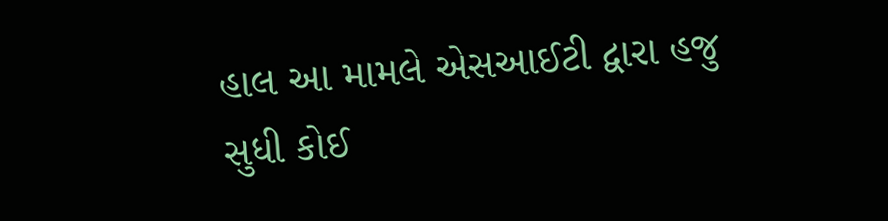હાલ આ મામલે એસઆઈટી દ્વારા હજુ સુધી કોઈ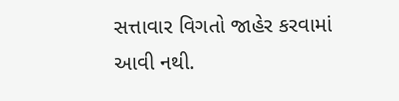સત્તાવાર વિગતો જાહેર કરવામાં આવી નથી.